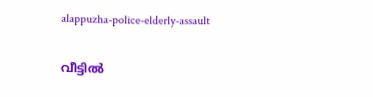alappuzha-police-elderly-assault

വീട്ടിൽ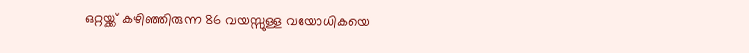ഒറ്റയ്ക്ക് കഴിഞ്ഞിരുന്ന 86 വയസ്സുള്ള വയോധികയെ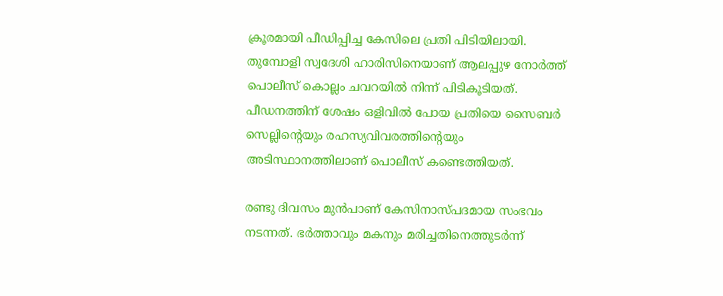ക്രൂരമായി പീഡിപ്പിച്ച കേസിലെ പ്രതി പിടിയിലായി. തുമ്പോളി സ്വദേശി ഹാരിസിനെയാണ് ആലപ്പുഴ നോർത്ത് പൊലീസ് കൊല്ലം ചവറയിൽ നിന്ന് പിടികൂടിയത്. പീഡനത്തിന് ശേഷം ഒളിവിൽ പോയ പ്രതിയെ സൈബർ സെല്ലിന്റെയും രഹസ്യവിവരത്തിന്റെയും അടിസ്ഥാനത്തിലാണ് പൊലീസ് കണ്ടെത്തിയത്.

രണ്ടു ദിവസം മുൻപാണ് കേസിനാസ്പദമായ സംഭവം നടന്നത്. ഭർത്താവും മകനും മരിച്ചതിനെത്തുടർന്ന്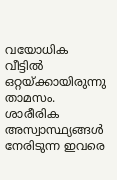വയോധിക വീട്ടിൽ ഒറ്റയ്ക്കായിരുന്നു താമസം. ശാരീരിക അസ്വാസ്ഥ്യങ്ങൾ നേരിടുന്ന ഇവരെ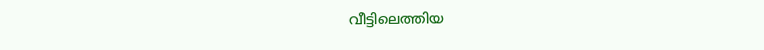വീട്ടിലെത്തിയ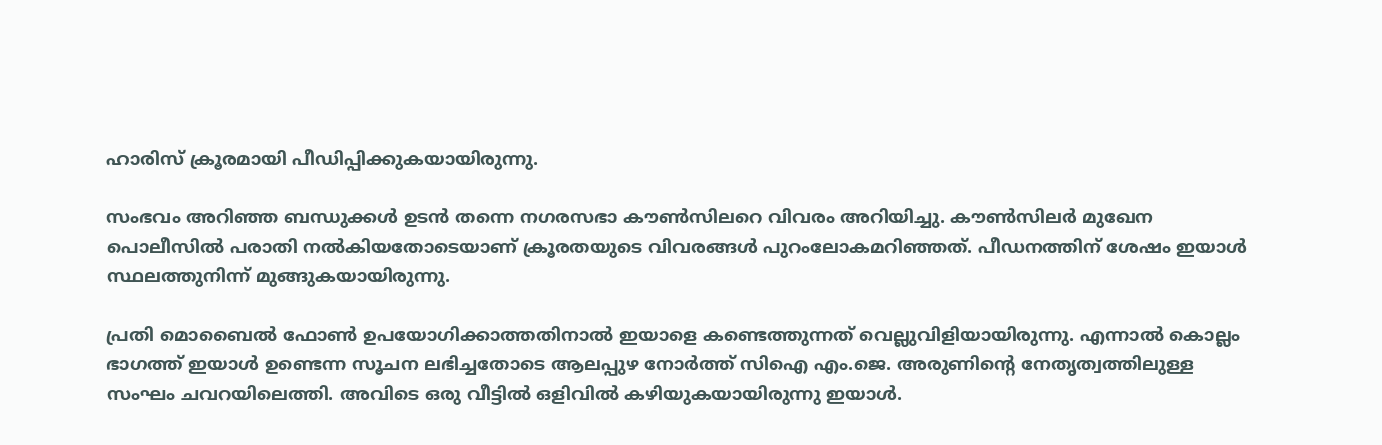ഹാരിസ് ക്രൂരമായി പീഡിപ്പിക്കുകയായിരുന്നു.

സംഭവം അറിഞ്ഞ ബന്ധുക്കൾ ഉടൻ തന്നെ നഗരസഭാ കൗൺസിലറെ വിവരം അറിയിച്ചു. കൗൺസിലർ മുഖേന പൊലീസിൽ പരാതി നൽകിയതോടെയാണ് ക്രൂരതയുടെ വിവരങ്ങൾ പുറംലോകമറിഞ്ഞത്. പീഡനത്തിന് ശേഷം ഇയാൾ സ്ഥലത്തുനിന്ന് മുങ്ങുകയായിരുന്നു.

പ്രതി മൊബൈൽ ഫോൺ ഉപയോഗിക്കാത്തതിനാൽ ഇയാളെ കണ്ടെത്തുന്നത് വെല്ലുവിളിയായിരുന്നു. എന്നാൽ കൊല്ലം ഭാഗത്ത് ഇയാൾ ഉണ്ടെന്ന സൂചന ലഭിച്ചതോടെ ആലപ്പുഴ നോർത്ത് സിഐ എം.ജെ. അരുണിന്റെ നേതൃത്വത്തിലുള്ള സംഘം ചവറയിലെത്തി. അവിടെ ഒരു വീട്ടിൽ ഒളിവിൽ കഴിയുകയായിരുന്നു ഇയാൾ.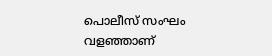പൊലീസ് സംഘം വളഞ്ഞാണ്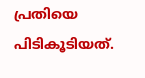പ്രതിയെ പിടികൂടിയത്.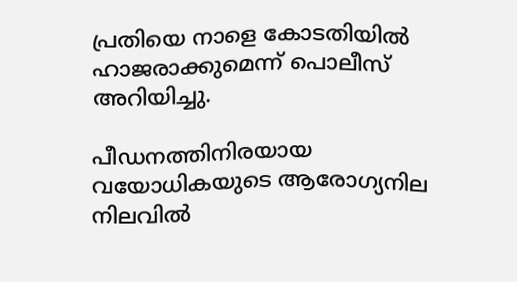പ്രതിയെ നാളെ കോടതിയിൽ ഹാജരാക്കുമെന്ന് പൊലീസ് അറിയിച്ചു.

പീഡനത്തിനിരയായ വയോധികയുടെ ആരോഗ്യനില നിലവിൽ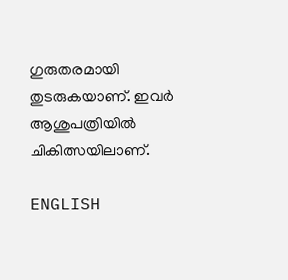ഗുരുതരമായി തുടരുകയാണ്. ഇവർ ആശുപത്രിയിൽ ചികിത്സയിലാണ്.

ENGLISH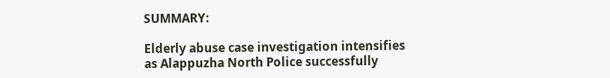SUMMARY:

Elderly abuse case investigation intensifies as Alappuzha North Police successfully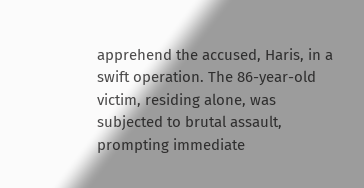apprehend the accused, Haris, in a swift operation. The 86-year-old victim, residing alone, was subjected to brutal assault, prompting immediate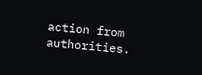action from authorities.